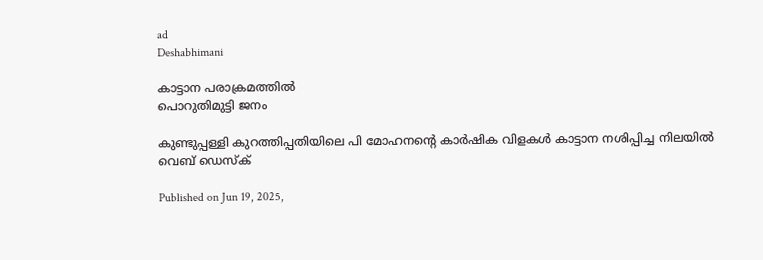ad
Deshabhimani

കാട്ടാന പരാക്രമത്തിൽ
പൊറുതിമുട്ടി ജനം

കുണ്ടുപ്പള്ളി കുറത്തിപ്പതിയിലെ പി മോഹനന്റെ കാർഷിക വിളകൾ കാട്ടാന നശിപ്പിച്ച നിലയിൽ
വെബ് ഡെസ്ക്

Published on Jun 19, 2025,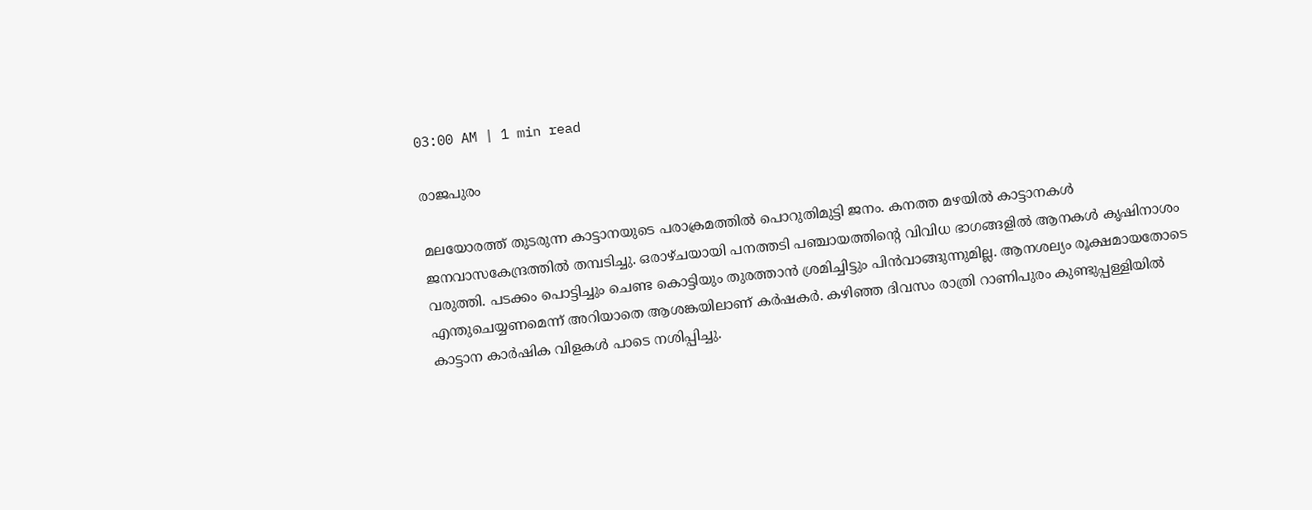03:00 AM | 1 min read

രാജപുരം

മലയോരത്ത്‌ തുടരുന്ന കാട്ടാനയുടെ പരാക്രമത്തിൽ പൊറുതിമുട്ടി ജനം. കനത്ത മഴയിൽ കാട്ടാനകൾ ജനവാസകേന്ദ്രത്തിൽ തമ്പടിച്ചു. ഒരാഴ്ചയായി പനത്തടി പഞ്ചായത്തിന്റെ വിവിധ ഭാഗങ്ങളിൽ ആനകൾ കൃഷിനാശം വരുത്തി. പടക്കം പൊട്ടിച്ചും ചെണ്ട കൊട്ടിയും തുരത്താൻ ശ്രമിച്ചിട്ടും പിൻവാങ്ങുന്നുമില്ല. ആനശല്യം രൂക്ഷമായതോടെ എന്തുചെയ്യണമെന്ന് അറിയാതെ ആശങ്കയിലാണ്‌ കർഷകർ. കഴിഞ്ഞ ദിവസം രാത്രി റാണിപുരം കുണ്ടുപ്പള്ളിയിൽ കാട്ടാന കാർഷിക വിളകൾ പാടെ നശിപ്പിച്ചു.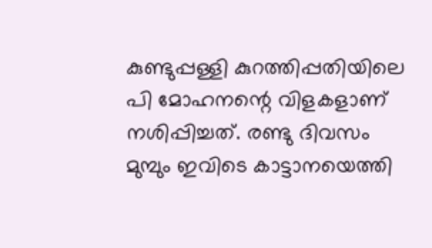കുണ്ടുപ്പള്ളി കുറത്തിപ്പതിയിലെ പി മോഹനന്റെ വിളകളാണ് നശിപ്പിച്ചത്. രണ്ടു ദിവസം മുമ്പും ഇവിടെ കാട്ടാനയെത്തി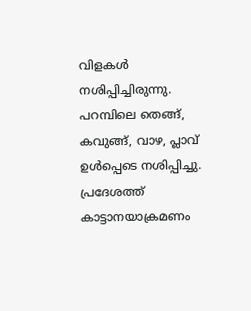വിളകൾ നശിപ്പിച്ചിരുന്നു. പറമ്പിലെ തെങ്ങ്, കവുങ്ങ്, വാഴ, പ്ലാവ് ഉൾപ്പെടെ നശിപ്പിച്ചു. പ്രദേശത്ത് കാട്ടാനയാക്രമണം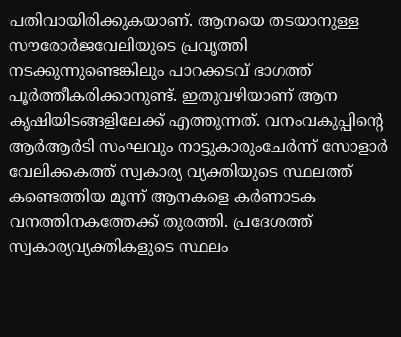പതിവായിരിക്കുകയാണ്. ആനയെ തടയാനുള്ള സൗരോർജവേലിയുടെ പ്രവൃത്തി നടക്കുന്നുണ്ടെങ്കിലും പാറക്കടവ് ഭാഗത്ത് പൂർത്തീകരിക്കാനുണ്ട്‌. ഇതുവഴിയാണ്‌ ആന കൃഷിയിടങ്ങളിലേക്ക് എത്തുന്നത്. വനംവകുപ്പിന്റെ ആർആർടി സംഘവും നാട്ടുകാരുംചേർന്ന് സോളാർ വേലിക്കകത്ത് സ്വകാര്യ വ്യക്തിയുടെ സ്ഥലത്ത് കണ്ടെത്തിയ മൂന്ന് ആനകളെ കർണാടക വനത്തിനകത്തേക്ക് തുരത്തി. പ്രദേശത്ത് സ്വകാര്യവ്യക്തികളുടെ സ്ഥലം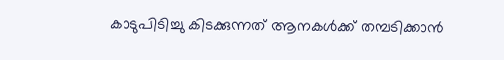കാടുപിടിച്ചു കിടക്കുന്നത് ആനകൾക്ക് തമ്പടിക്കാൻ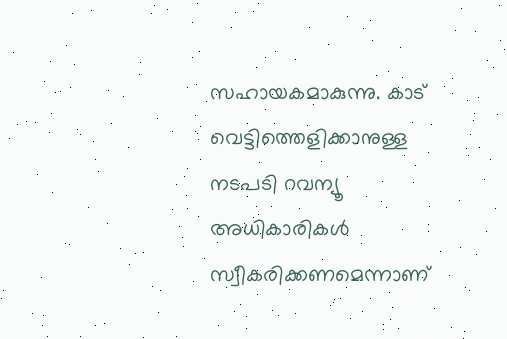സഹായകമാകുന്നു. കാട് വെട്ടിത്തെളിക്കാനുള്ള നടപടി റവന്യൂ അധികാരികൾ സ്വീകരിക്കണമെന്നാണ്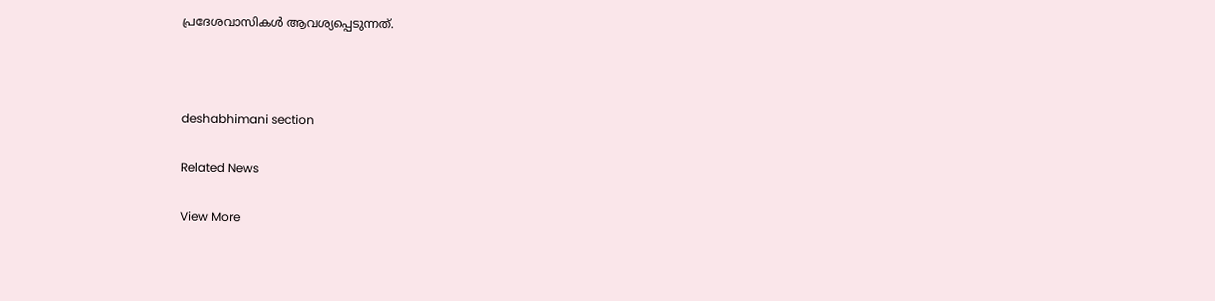പ്രദേശവാസികൾ ആവശ്യപ്പെടുന്നത്.



deshabhimani section

Related News

View More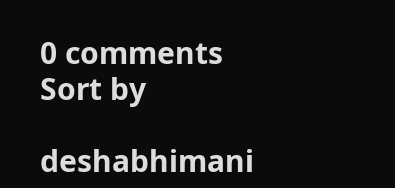0 comments
Sort by

deshabhimani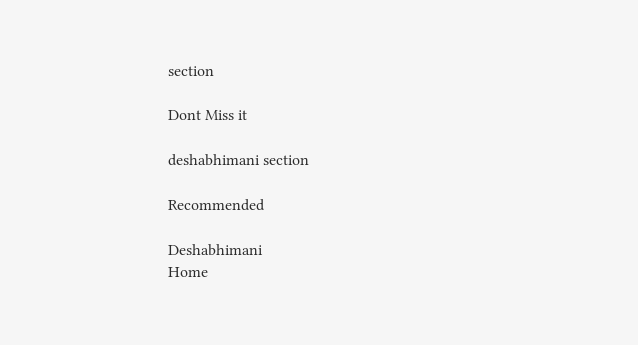section

Dont Miss it

deshabhimani section

Recommended

Deshabhimani
Home